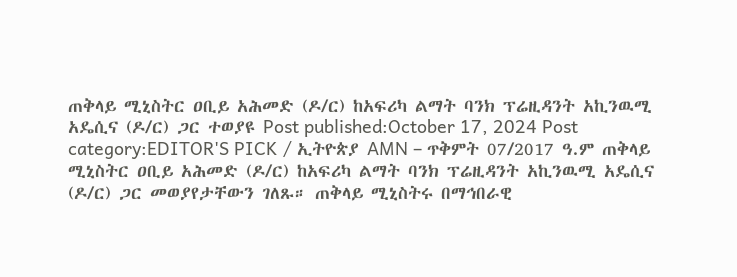ጠቅላይ ሚኒስትር ዐቢይ አሕመድ (ዶ/ር) ከአፍሪካ ልማት ባንክ ፕሬዚዳንት አኪንዉሚ አዴሲና (ዶ/ር) ጋር ተወያዩ Post published:October 17, 2024 Post category:EDITOR'S PICK / ኢትዮጵያ AMN – ጥቅምት 07/2017 ዓ.ም ጠቅላይ ሚኒስትር ዐቢይ አሕመድ (ዶ/ር) ከአፍሪካ ልማት ባንክ ፕሬዚዳንት አኪንዉሚ አዴሲና (ዶ/ር) ጋር መወያየታቸውን ገለጹ። ጠቅላይ ሚኒስትሩ በማኅበራዊ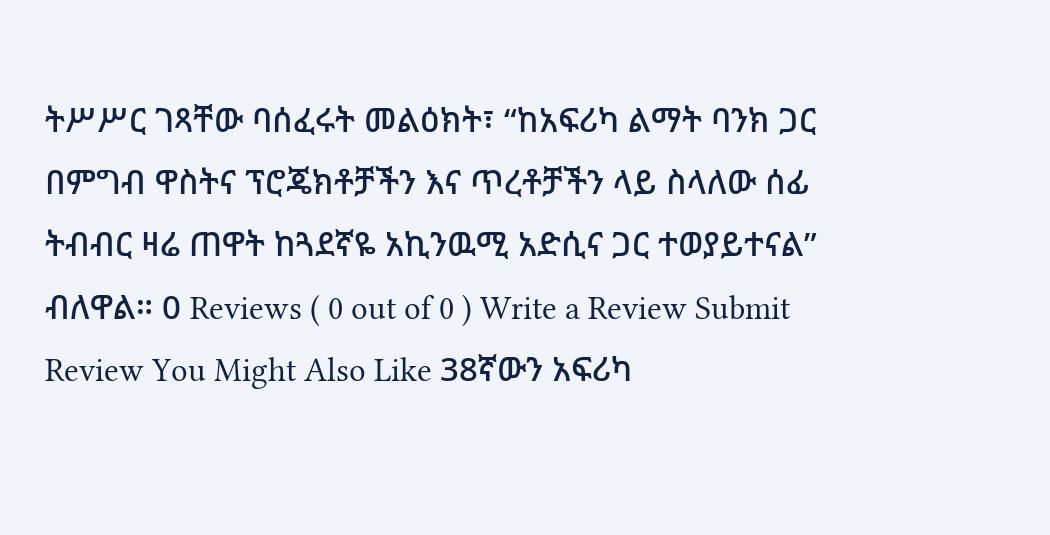ትሥሥር ገጻቸው ባሰፈሩት መልዕክት፣ “ከአፍሪካ ልማት ባንክ ጋር በምግብ ዋስትና ፕሮጄክቶቻችን እና ጥረቶቻችን ላይ ስላለው ሰፊ ትብብር ዛሬ ጠዋት ከጓደኛዬ አኪንዉሚ አድሲና ጋር ተወያይተናል” ብለዋል። 0 Reviews ( 0 out of 0 ) Write a Review Submit Review You Might Also Like 38ኛውን አፍሪካ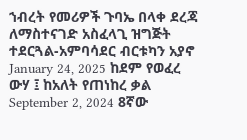ኀብረት የመሪዎች ጉባኤ በላቀ ደረጃ ለማስተናገድ አስፈላጊ ዝግጅት ተደርጓል-አምባሳደር ብርቱካን አያኖ January 24, 2025 ከደም የወፈረ ውሃ ፤ ከአለት የጠነከረ ቃል September 2, 2024 8ኛው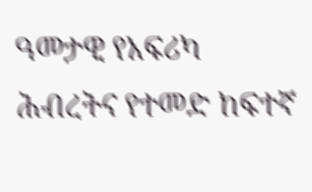ዓመታዊ የአፍሪካ ሕብረትና የተመድ ከፍተኛ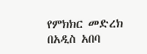የምክክር መድረክ በአዲስ አበባ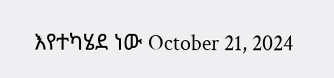እየተካሄደ ነው October 21, 2024